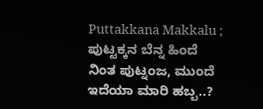Puttakkana Makkalu ; ಪುಟ್ಟಕ್ಕನ ಬೆನ್ನ ಹಿಂದೆ ನಿಂತ ಪುಟ್ನಂಜ, ಮುಂದೆ ಇದೆಯಾ ಮಾರಿ ಹಬ್ಬ..?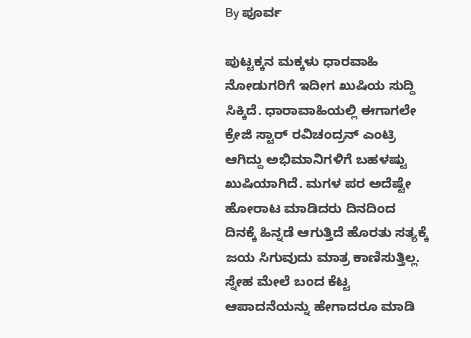By ಪೂರ್ವ

ಪುಟ್ಟಕ್ಕನ ಮಕ್ಕಳು ಧಾರವಾಹಿ ನೋಡುಗರಿಗೆ ಇದೀಗ ಖುಷಿಯ ಸುದ್ದಿ ಸಿಕ್ಕಿದೆ. ಧಾರಾವಾಹಿಯಲ್ಲಿ ಈಗಾಗಲೇ ಕ್ರೇಜಿ ಸ್ಟಾರ್ ರವಿಚಂದ್ರನ್ ಎಂಟ್ರಿ ಆಗಿದ್ದು ಅಭಿಮಾನಿಗಳಿಗೆ ಬಹಳಷ್ಟು ಖುಷಿಯಾಗಿದೆ. ಮಗಳ ಪರ ಅದೆಷ್ಟೇ ಹೋರಾಟ ಮಾಡಿದರು ದಿನದಿಂದ ದಿನಕ್ಕೆ ಹಿನ್ನಡೆ ಆಗುತ್ತಿದೆ ಹೊರತು ಸತ್ಯಕ್ಕೆ ಜಯ ಸಿಗುವುದು ಮಾತ್ರ ಕಾಣಿಸುತ್ತಿಲ್ಲ. ಸ್ನೇಹ ಮೇಲೆ ಬಂದ ಕೆಟ್ಟ ಆಪಾದನೆಯನ್ನು ಹೇಗಾದರೂ ಮಾಡಿ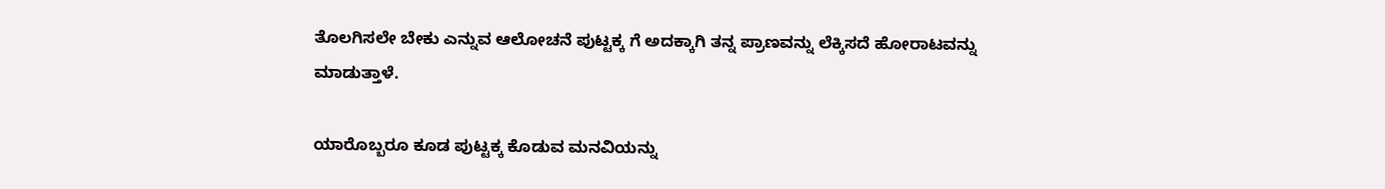ತೊಲಗಿಸಲೇ ಬೇಕು ಎನ್ನುವ ಆಲೋಚನೆ ಪುಟ್ಟಕ್ಕ ಗೆ ಅದಕ್ಕಾಗಿ ತನ್ನ ಪ್ರಾಣವನ್ನು ಲೆಕ್ಕಿಸದೆ ಹೋರಾಟವನ್ನು ಮಾಡುತ್ತಾಳೆ.

ಯಾರೊಬ್ಬರೂ ಕೂಡ ಪುಟ್ಟಕ್ಕ ಕೊಡುವ ಮನವಿಯನ್ನು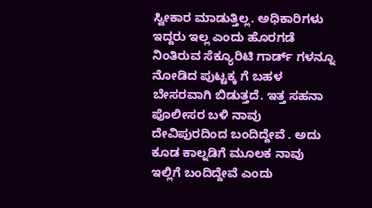ಸ್ವೀಕಾರ ಮಾಡುತ್ತಿಲ್ಲ. ಅಧಿಕಾರಿಗಳು ಇದ್ದರು ಇಲ್ಲ ಎಂದು ಹೊರಗಡೆ ನಿಂತಿರುವ ಸೆಕ್ಯೂರಿಟಿ ಗಾರ್ಡ್ ಗಳನ್ನೂ ನೋಡಿದ ಪುಟ್ಟಕ್ಕ ಗೆ ಬಹಳ ಬೇಸರವಾಗಿ ಬಿಡುತ್ತದೆ. ಇತ್ತ ಸಹನಾ ಪೊಲೀಸರ ಬಳಿ ನಾವು ದೇವಿಪುರದಿಂದ ಬಂದಿದ್ದೇವೆ . ಅದು ಕೂಡ ಕಾಲ್ನಡಿಗೆ ಮೂಲಕ ನಾವು ಇಲ್ಲಿಗೆ ಬಂದಿದ್ದೇವೆ ಎಂದು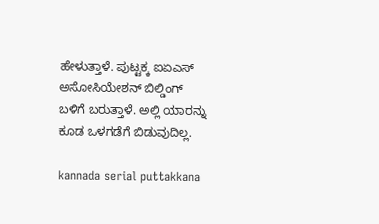ಹೇಳುತ್ತಾಳೆ. ಪುಟ್ಟಕ್ಕ ಐಏಎಸ್ ಅಸೋಸಿಯೇಶನ್ ಬಿಲ್ಡಿಂಗ್ ಬಳಿಗೆ ಬರುತ್ತಾಳೆ. ಅಲ್ಲಿ ಯಾರನ್ನು ಕೂಡ ಒಳಗಡೆಗೆ ಬಿಡುವುದಿಲ್ಲ.

kannada serial puttakkana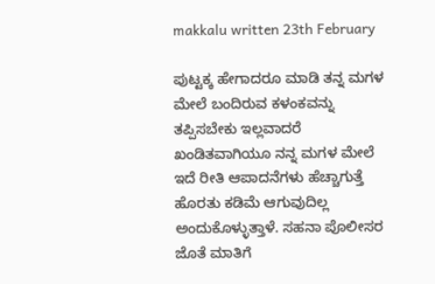makkalu written 23th February

ಪುಟ್ಟಕ್ಕ ಹೇಗಾದರೂ ಮಾಡಿ ತನ್ನ ಮಗಳ ಮೇಲೆ ಬಂದಿರುವ ಕಳಂಕವನ್ನು ತಪ್ಪಿಸಬೇಕು ಇಲ್ಲವಾದರೆ ಖಂಡಿತವಾಗಿಯೂ ನನ್ನ ಮಗಳ ಮೇಲೆ ಇದೆ ರೀತಿ ಆಪಾದನೆಗಳು ಹೆಚ್ಚಾಗುತ್ತೆ ಹೊರತು ಕಡಿಮೆ ಆಗುವುದಿಲ್ಲ ಅಂದುಕೊಳ್ಳುತ್ತಾಳೆ. ಸಹನಾ ಪೊಲೀಸರ ಜೊತೆ ಮಾತಿಗೆ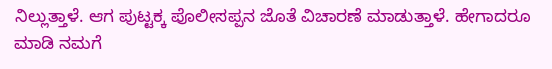ನಿಲ್ಲುತ್ತಾಳೆ. ಆಗ ಪುಟ್ಟಕ್ಕ ಪೊಲೀಸಪ್ಪನ ಜೊತೆ ವಿಚಾರಣೆ ಮಾಡುತ್ತಾಳೆ. ಹೇಗಾದರೂ ಮಾಡಿ ನಮಗೆ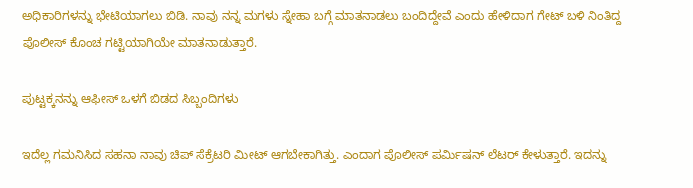ಅಧಿಕಾರಿಗಳನ್ನು ಭೇಟಿಯಾಗಲು ಬಿಡಿ. ನಾವು ನನ್ನ ಮಗಳು ಸ್ನೇಹಾ ಬಗ್ಗೆ ಮಾತನಾಡಲು ಬಂದಿದ್ದೇವೆ ಎಂದು ಹೇಳಿದಾಗ ಗೇಟ್ ಬಳಿ ನಿಂತಿದ್ದ ಪೊಲೀಸ್ ಕೊಂಚ ಗಟ್ಟಿಯಾಗಿಯೇ ಮಾತನಾಡುತ್ತಾರೆ.

ಪುಟ್ಟಕ್ಕನನ್ನು ಆಫೀಸ್ ಒಳಗೆ ಬಿಡದ ಸಿಬ್ಬಂದಿಗಳು

ಇದೆಲ್ಲ ಗಮನಿಸಿದ ಸಹನಾ ನಾವು ಚಿಪ್ ಸೆಕ್ರೆಟರಿ ಮೀಟ್ ಆಗಬೇಕಾಗಿತ್ತು. ಎಂದಾಗ ಪೊಲೀಸ್ ಪರ್ಮಿಷನ್ ಲೆಟರ್ ಕೇಳುತ್ತಾರೆ. ಇದನ್ನು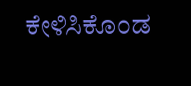ಕೇಳಿಸಿಕೊಂಡ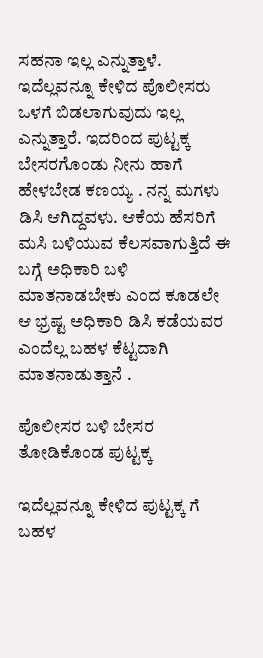ಸಹನಾ ಇಲ್ಲ ಎನ್ನುತ್ತಾಳೆ. ಇದೆಲ್ಲವನ್ನೂ ಕೇಳಿದ ಪೊಲೀಸರು ಒಳಗೆ ಬಿಡಲಾಗುವುದು ಇಲ್ಲ ಎನ್ನುತ್ತಾರೆ. ಇದರಿಂದ ಪುಟ್ಟಕ್ಕ ಬೇಸರಗೊಂಡು ನೀನು ಹಾಗೆ ಹೇಳಬೇಡ ಕಣಯ್ಯ . ನನ್ನ ಮಗಳು ಡಿಸಿ ಆಗಿದ್ದವಳು. ಆಕೆಯ ಹೆಸರಿಗೆ ಮಸಿ ಬಳಿಯುವ ಕೆಲಸವಾಗುತ್ತಿದೆ ಈ ಬಗ್ಗೆ ಅಧಿಕಾರಿ ಬಳಿ ಮಾತನಾಡಬೇಕು ಎಂದ ಕೂಡಲೇ ಆ ಭ್ರಷ್ಟ ಅಧಿಕಾರಿ ಡಿಸಿ ಕಡೆಯವರ ಎಂದೆಲ್ಲ ಬಹಳ ಕೆಟ್ಟದಾಗಿ ಮಾತನಾಡುತ್ತಾನೆ .

ಪೊಲೀಸರ ಬಳಿ ಬೇಸರ ತೋಡಿಕೊಂಡ ಪುಟ್ಟಕ್ಕ

ಇದೆಲ್ಲವನ್ನೂ ಕೇಳಿದ ಪುಟ್ಟಕ್ಕ ಗೆ ಬಹಳ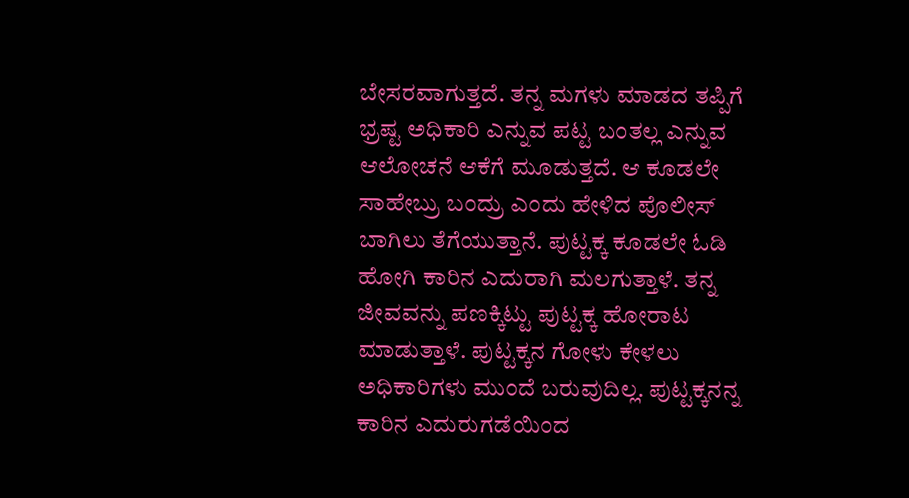ಬೇಸರವಾಗುತ್ತದೆ. ತನ್ನ ಮಗಳು ಮಾಡದ ತಪ್ಪಿಗೆ ಭ್ರಷ್ಟ ಅಧಿಕಾರಿ ಎನ್ನುವ ಪಟ್ಟ ಬಂತಲ್ಲ ಎನ್ನುವ ಆಲೋಚನೆ ಆಕೆಗೆ ಮೂಡುತ್ತದೆ. ಆ ಕೂಡಲೇ ಸಾಹೇಬ್ರು ಬಂದ್ರು ಎಂದು ಹೇಳಿದ ಪೊಲೀಸ್ ಬಾಗಿಲು ತೆಗೆಯುತ್ತಾನೆ. ಪುಟ್ಟಕ್ಕ ಕೂಡಲೇ ಓಡಿ ಹೋಗಿ ಕಾರಿನ ಎದುರಾಗಿ ಮಲಗುತ್ತಾಳೆ. ತನ್ನ ಜೀವವನ್ನು ಪಣಕ್ಕಿಟ್ಟು ಪುಟ್ಟಕ್ಕ ಹೋರಾಟ ಮಾಡುತ್ತಾಳೆ. ಪುಟ್ಟಕ್ಕನ ಗೋಳು ಕೇಳಲು ಅಧಿಕಾರಿಗಳು ಮುಂದೆ ಬರುವುದಿಲ್ಲ. ಪುಟ್ಟಕ್ಕನನ್ನ ಕಾರಿನ ಎದುರುಗಡೆಯಿಂದ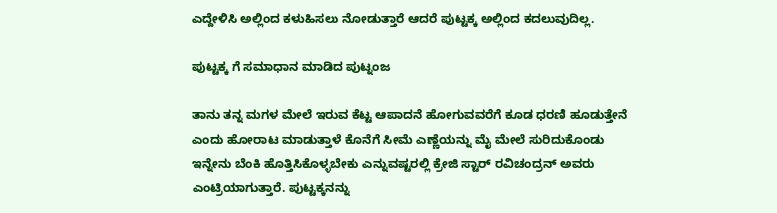ಎದ್ದೇಳಿಸಿ ಅಲ್ಲಿಂದ ಕಳುಹಿಸಲು ನೋಡುತ್ತಾರೆ ಆದರೆ ಪುಟ್ಟಕ್ಕ ಅಲ್ಲಿಂದ ಕದಲುವುದಿಲ್ಲ.

ಪುಟ್ಟಕ್ಕ ಗೆ ಸಮಾಧಾನ ಮಾಡಿದ ಪುಟ್ನಂಜ

ತಾನು ತನ್ನ ಮಗಳ ಮೇಲೆ ಇರುವ ಕೆಟ್ಟ ಆಪಾದನೆ ಹೋಗುವವರೆಗೆ ಕೂಡ ಧರಣಿ ಹೂಡುತ್ತೇನೆ ಎಂದು ಹೋರಾಟ ಮಾಡುತ್ತಾಳೆ ಕೊನೆಗೆ ಸೀಮೆ ಎಣ್ಣೆಯನ್ನು ಮೈ ಮೇಲೆ ಸುರಿದುಕೊಂಡು ಇನ್ನೇನು ಬೆಂಕಿ ಹೊತ್ತಿಸಿಕೊಳ್ಳಬೇಕು ಎನ್ನುವಷ್ಟರಲ್ಲಿ ಕ್ರೇಜಿ ಸ್ಟಾರ್ ರವಿಚಂದ್ರನ್ ಅವರು ಎಂಟ್ರಿಯಾಗುತ್ತಾರೆ. ಪುಟ್ಟಕ್ಕನನ್ನು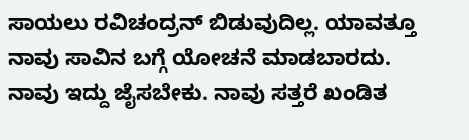ಸಾಯಲು ರವಿಚಂದ್ರನ್ ಬಿಡುವುದಿಲ್ಲ. ಯಾವತ್ತೂ ನಾವು ಸಾವಿನ ಬಗ್ಗೆ ಯೋಚನೆ ಮಾಡಬಾರದು. ನಾವು ಇದ್ದು ಜೈಸಬೇಕು. ನಾವು ಸತ್ತರೆ ಖಂಡಿತ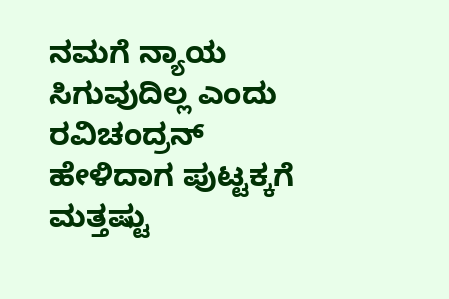ನಮಗೆ ನ್ಯಾಯ ಸಿಗುವುದಿಲ್ಲ ಎಂದು ರವಿಚಂದ್ರನ್ ಹೇಳಿದಾಗ ಪುಟ್ಟಕ್ಕಗೆ ಮತ್ತಷ್ಟು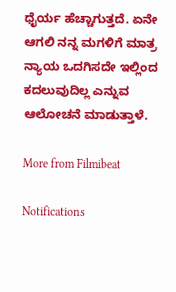ಧೈರ್ಯ ಹೆಚ್ಚಾಗುತ್ತದೆ. ಏನೇ ಆಗಲಿ ನನ್ನ ಮಗಳಿಗೆ ಮಾತ್ರ ನ್ಯಾಯ ಒದಗಿಸದೇ ಇಲ್ಲಿಂದ ಕದಲುವುದಿಲ್ಲ ಎನ್ನುವ ಆಲೋಚನೆ ಮಾಡುತ್ತಾಳೆ.

More from Filmibeat

Notifications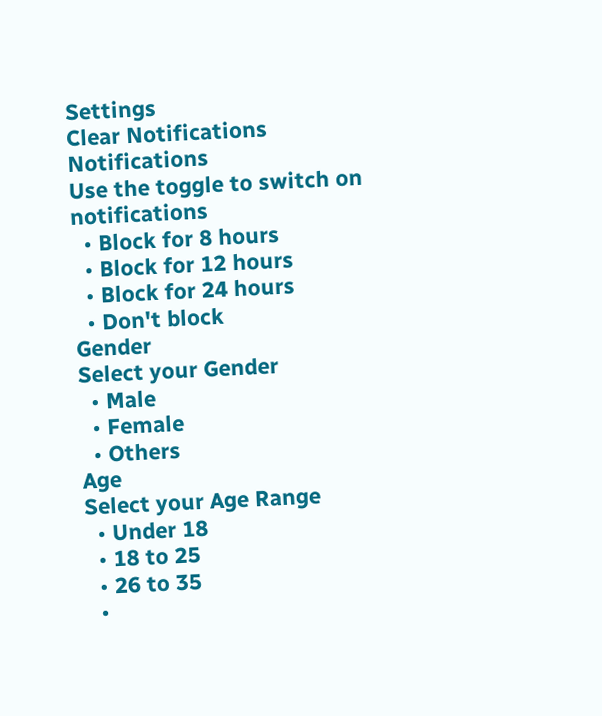Settings
Clear Notifications
Notifications
Use the toggle to switch on notifications
  • Block for 8 hours
  • Block for 12 hours
  • Block for 24 hours
  • Don't block
Gender
Select your Gender
  • Male
  • Female
  • Others
Age
Select your Age Range
  • Under 18
  • 18 to 25
  • 26 to 35
  •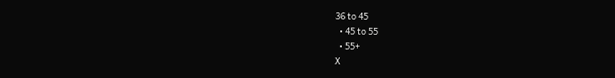36 to 45
  • 45 to 55
  • 55+
X